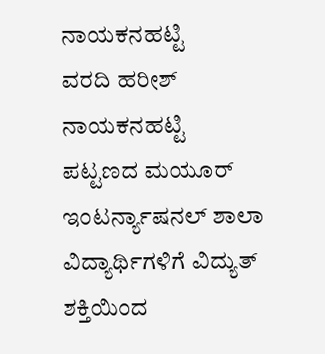ನಾಯಕನಹಟ್ಟಿ
ವರದಿ ಹರೀಶ್ ನಾಯಕನಹಟ್ಟಿ
ಪಟ್ಟಣದ ಮಯೂರ್ ಇಂಟರ್ನ್ಯಾಷನಲ್ ಶಾಲಾ ವಿದ್ಯಾರ್ಥಿಗಳಿಗೆ ವಿದ್ಯುತ್ ಶಕ್ತಿಯಿಂದ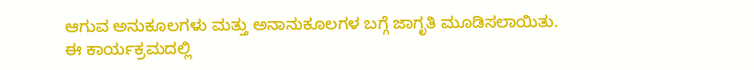ಆಗುವ ಅನುಕೂಲಗಳು ಮತ್ತು ಅನಾನುಕೂಲಗಳ ಬಗ್ಗೆ ಜಾಗೃತಿ ಮೂಡಿಸಲಾಯಿತು.
ಈ ಕಾರ್ಯಕ್ರಮದಲ್ಲಿ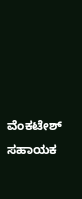ವೆಂಕಟೇಶ್ ಸಹಾಯಕ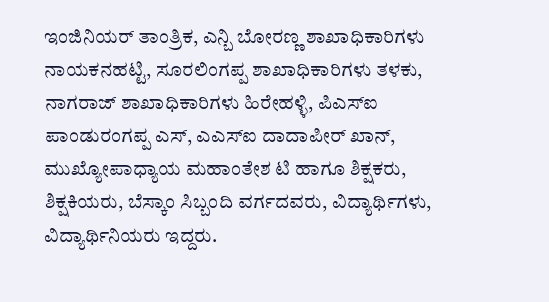ಇಂಜಿನಿಯರ್ ತಾಂತ್ರಿಕ, ಎನ್ಬಿ ಬೋರಣ್ಣ ಶಾಖಾಧಿಕಾರಿಗಳು ನಾಯಕನಹಟ್ಟಿ, ಸೂರಲಿಂಗಪ್ಪ ಶಾಖಾಧಿಕಾರಿಗಳು ತಳಕು, ನಾಗರಾಜ್ ಶಾಖಾಧಿಕಾರಿಗಳು ಹಿರೇಹಳ್ಳಿ, ಪಿಎಸ್ಐ ಪಾಂಡುರಂಗಪ್ಪ ಎಸ್, ಎಎಸ್ಐ ದಾದಾಪೀರ್ ಖಾನ್, ಮುಖ್ಯೋಪಾಧ್ಯಾಯ ಮಹಾಂತೇಶ ಟಿ ಹಾಗೂ ಶಿಕ್ಷಕರು, ಶಿಕ್ಷಕಿಯರು, ಬೆಸ್ಕಾಂ ಸಿಬ್ಬಂದಿ ವರ್ಗದವರು, ವಿದ್ಯಾರ್ಥಿಗಳು, ವಿದ್ಯಾರ್ಥಿನಿಯರು ಇದ್ದರು.